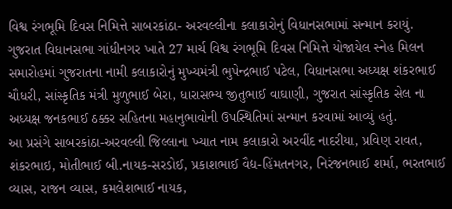વિશ્વ રંગભૂમિ દિવસ નિમિત્તે સાબરકાંઠા- અરવલ્લીના કલાકારોનું વિધાનસભામાં સન્માન કરાયું.
ગુજરાત વિધાનસભા ગાંધીનગર ખાતે 27 માર્ચ વિશ્વ રંગભૂમિ દિવસ નિમિત્તે યોજાયેલ સ્નેહ મિલન સમારોહમાં ગુજરાતના નામી કલાકારોનું મુખ્યમંત્રી ભુપેન્દ્રભાઈ પટેલ, વિધાનસભા અધ્યક્ષ શંકરભાઈ ચૌધરી, સાંસ્કૃતિક મંત્રી મુળુભાઈ બેરા, ધારાસભ્ય જીતુભાઈ વાઘાણી, ગુજરાત સાંસ્કૃતિક સેલ ના અધ્યક્ષ જનકભાઈ ઠક્કર સહિતના મહાનુભાવોની ઉપસ્થિતિમાં સન્માન કરવામાં આવ્યું હતું.
આ પ્રસંગે સાબરકાંઠા-અરવલ્લી જિલ્લાના ખ્યાત નામ કલાકારો અરવીંદ નાદરીયા, પ્રવિણ રાવત, શંકરભાઇ, મોતીભાઈ બી.નાયક-સરડોઈ, પ્રકાશભાઈ વૈદ્ય-હિંમતનગર, નિરંજનભાઈ શર્મા, ભરતભાઈ વ્યાસ, રાજન વ્યાસ, કમલેશભાઈ નાયક,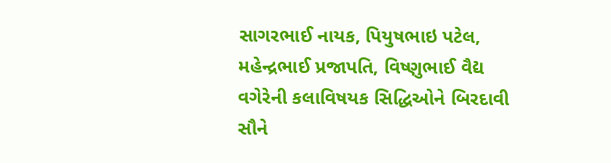સાગરભાઈ નાયક, પિયુષભાઇ પટેલ, મહેન્દ્રભાઈ પ્રજાપતિ, વિષ્ણુભાઈ વૈદ્ય વગેરેની કલાવિષયક સિદ્ધિઓને બિરદાવી સૌને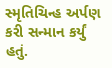સ્મૃતિચિન્હ અર્પણ કરી સન્માન કર્યું હતું.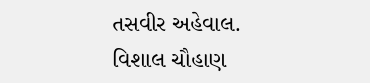તસવીર અહેવાલ. વિશાલ ચૌહાણ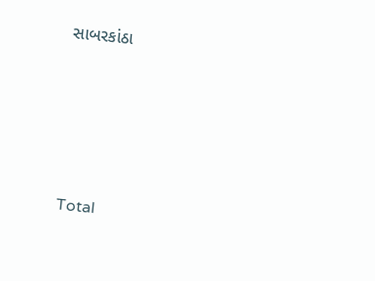સાબરકાંઠા








Total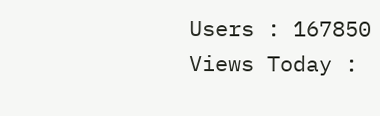Users : 167850
Views Today :